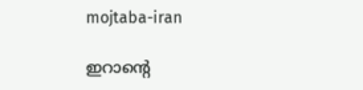mojtaba-iran

ഇറാന്‍റെ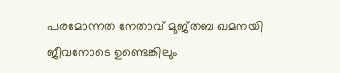പരമോന്നത നേതാവ് മുജ്തബ ഖമനയി ജീവനോടെ ഉണ്ടെങ്കിലും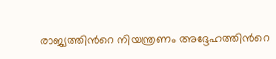രാജ്യത്തിന്‍റെ നിയന്ത്രണം അദ്ദേഹത്തിന്‍റെ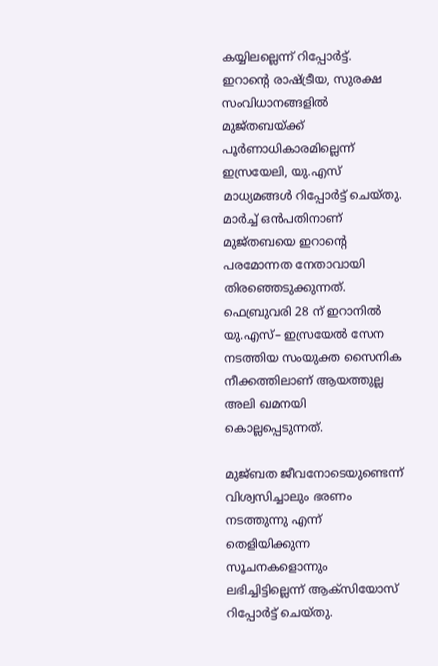കയ്യിലല്ലെന്ന് റിപ്പോര്‍ട്ട്. ഇറാന്‍റെ രാഷ്ട്രീയ, സുരക്ഷ സംവിധാനങ്ങളില്‍ മുജ്തബയ്ക്ക് പൂര്‍ണാധികാരമില്ലെന്ന് ഇസ്രയേലി, യു.എസ് മാധ്യമങ്ങള്‍ റിപ്പോര്‍ട്ട് ചെയ്തു. മാര്‍ച്ച് ഒന്‍പതിനാണ് മുജ്തബയെ ഇറാന്‍റെ പരമോന്നത നേതാവായി തിരഞ്ഞെടുക്കുന്നത്. ഫെബ്രുവരി 28 ന് ഇറാനില്‍ യു.എസ്– ഇസ്രയേല്‍ സേന നടത്തിയ സംയുക്ത സൈനിക നീക്കത്തിലാണ് ആയത്തുല്ല അലി ഖമനയി കൊല്ലപ്പെടുന്നത്.

മുജ്ബത ജീവനോടെയുണ്ടെന്ന് വിശ്വസിച്ചാലും ഭരണം നടത്തുന്നു എന്ന് തെളിയിക്കുന്ന സൂചനകളൊന്നും ലഭിച്ചിട്ടില്ലെന്ന് ആക്സിയോസ് റിപ്പോര്‍ട്ട് ചെയ്തു.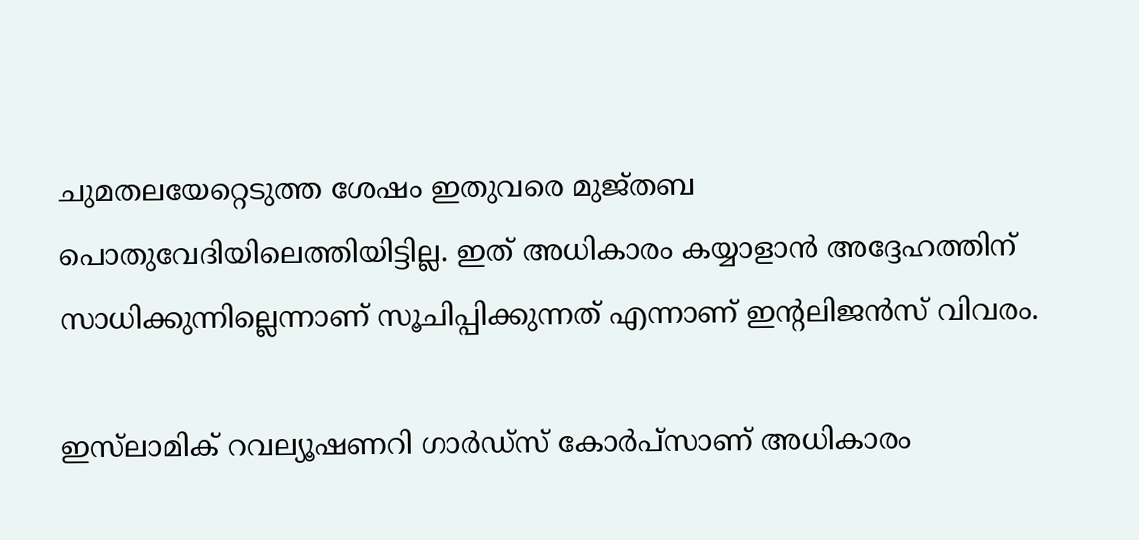ചുമതലയേറ്റെടുത്ത ശേഷം ഇതുവരെ മുജ്തബ പൊതുവേദിയിലെത്തിയിട്ടില്ല. ഇത് അധികാരം കയ്യാളാന്‍ അദ്ദേഹത്തിന് സാധിക്കുന്നില്ലെന്നാണ് സൂചിപ്പിക്കുന്നത് എന്നാണ് ഇ‍ന്‍റലിജന്‍സ് വിവരം.

ഇസ്‍ലാമിക് റവല്യൂഷണറി ഗാര്‍ഡ്സ് കോര്‍പ്സാണ് അധികാരം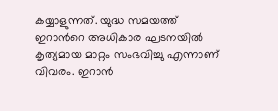കയ്യാളുന്നത്. യുദ്ധ സമയത്ത് ഇറാന്‍റെ അധികാര ഘടനയില്‍ കൃത്യമായ മാറ്റം സംഭവിച്ചു എന്നാണ് വിവരം. ഇറാന്‍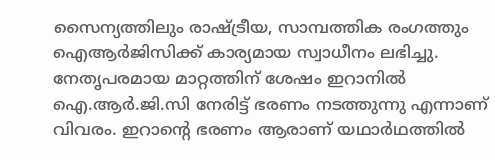സൈന്യത്തിലും രാഷ്ട്രീയ, സാമ്പത്തിക രംഗത്തും ഐആര്‍ജിസിക്ക് കാര്യമായ സ്വാധീനം ലഭിച്ചു. നേതൃപരമായ മാറ്റത്തിന് ശേഷം ഇറാനില്‍ ഐ.ആര്‍.ജി.സി നേരിട്ട് ഭരണം നടത്തുന്നു എന്നാണ് വിവരം. ഇറാന്‍റെ ഭരണം ആരാണ് യഥാര്‍ഥത്തില്‍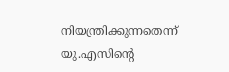നിയന്ത്രിക്കുന്നതെന്ന്  യു.എസിന്‍റെ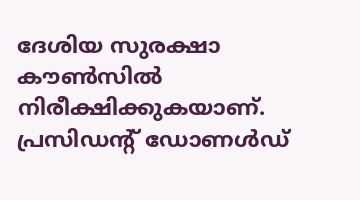ദേശിയ സുരക്ഷാ കൗണ്‍സില്‍ നിരീക്ഷിക്കുകയാണ്. പ്രസിഡന്‍റ് ഡോണള്‍ഡ്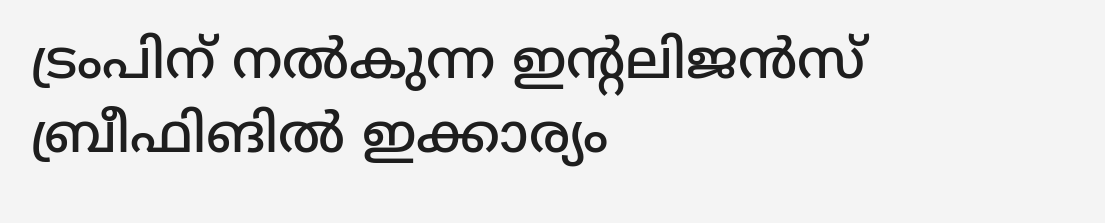ട്രംപിന് നല്‍കുന്ന ഇന്‍റലിജന്‍സ് ബ്രീഫിങില്‍ ഇക്കാര്യം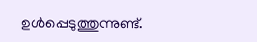ഉള്‍പ്പെടുത്തുന്നുണ്ട്.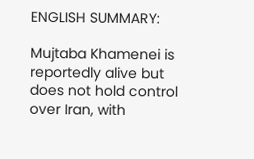ENGLISH SUMMARY:

Mujtaba Khamenei is reportedly alive but does not hold control over Iran, with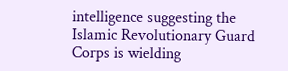intelligence suggesting the Islamic Revolutionary Guard Corps is wielding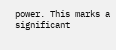power. This marks a significant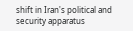shift in Iran's political and security apparatus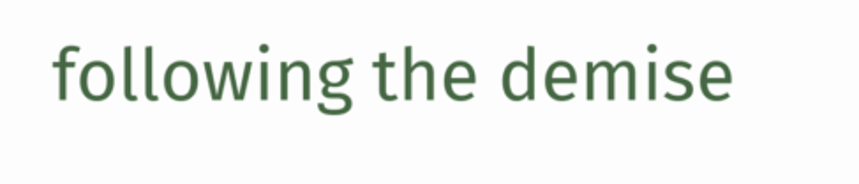following the demise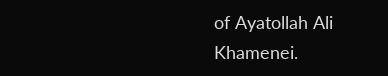of Ayatollah Ali Khamenei.